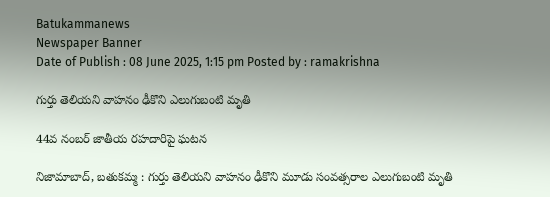Batukammanews
Newspaper Banner
Date of Publish : 08 June 2025, 1:15 pm Posted by : ramakrishna

గుర్తు తెలియని వాహనం ఢీకొని ఎలుగుబంటి మృతి

44వ నంబర్ జాతీయ రహదారిపై ఘటన

నిజామాబాద్, బతుకమ్మ : గుర్తు తెలియని వాహనం ఢీకొని మూడు సంవత్సరాల ఎలుగుబంటి మృతి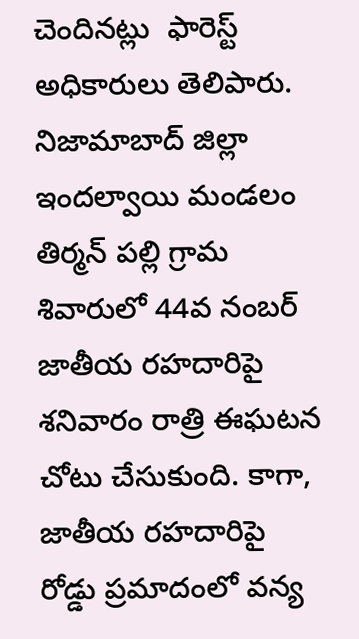చెందినట్లు  ఫారెస్ట్ అధికారులు తెలిపారు. నిజామాబాద్ జిల్లా ఇందల్వాయి మండలం తిర్మన్ పల్లి గ్రామ శివారులో 44వ నంబర్ జాతీయ రహదారిపై శనివారం రాత్రి ఈఘటన చోటు చేసుకుంది. కాగా, జాతీయ రహదారిపై రోడ్డు ప్రమాదంలో వన్య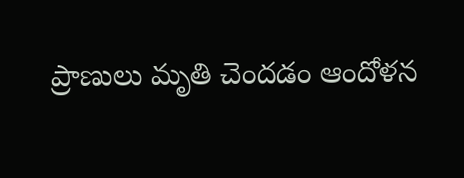ప్రాణులు మృతి చెందడం ఆందోళన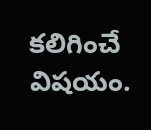కలిగించే విషయం.